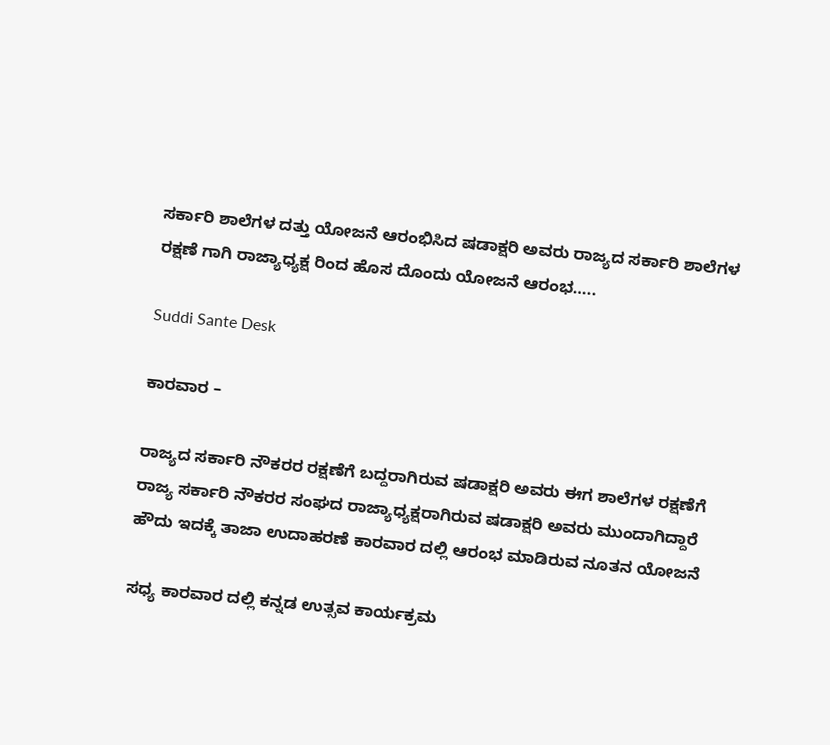ಸರ್ಕಾರಿ ಶಾಲೆಗಳ ದತ್ತು ಯೋಜನೆ ಆರಂಭಿಸಿದ ಷಡಾಕ್ಷರಿ ಅವರು ರಾಜ್ಯದ ಸರ್ಕಾರಿ ಶಾಲೆಗಳ ರಕ್ಷಣೆ ಗಾಗಿ ರಾಜ್ಯಾಧ್ಯಕ್ಷ ರಿಂದ ಹೊಸ ದೊಂದು ಯೋಜನೆ ಆರಂಭ…..

Suddi Sante Desk

ಕಾರವಾರ –

ರಾಜ್ಯದ ಸರ್ಕಾರಿ ನೌಕರರ ರಕ್ಷಣೆಗೆ ಬದ್ದರಾಗಿರುವ ಷಡಾಕ್ಷರಿ ಅವರು ಈಗ ಶಾಲೆಗಳ ರಕ್ಷಣೆಗೆ ರಾಜ್ಯ ಸರ್ಕಾರಿ ನೌಕರರ ಸಂಘದ ರಾಜ್ಯಾಧ್ಯಕ್ಷರಾಗಿರುವ ಷಡಾಕ್ಷರಿ ಅವರು ಮುಂದಾಗಿದ್ದಾರೆ ಹೌದು ಇದಕ್ಕೆ ತಾಜಾ ಉದಾಹರಣೆ ಕಾರವಾರ ದಲ್ಲಿ ಆರಂಭ ಮಾಡಿರುವ ನೂತನ ಯೋಜನೆ

ಸಧ್ಯ ಕಾರವಾರ ದಲ್ಲಿ ಕನ್ನಡ ಉತ್ಸವ ಕಾರ್ಯಕ್ರಮ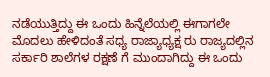ನಡೆಯುತ್ತಿದ್ದು ಈ ಒಂದು ಹಿನ್ನೆಲೆಯಲ್ಲಿ ಈಗಾಗಲೇ ಮೊದಲು ಹೇಳಿದಂತೆ ಸಧ್ಯ ರಾಜ್ಯಾಧ್ಯಕ್ಷ ರು ರಾಜ್ಯದಲ್ಲಿನ ಸರ್ಕಾರಿ ಶಾಲೆಗಳ ರಕ್ಷಣೆ ಗೆ ಮುಂದಾಗಿದ್ದು ಈ ಒಂದು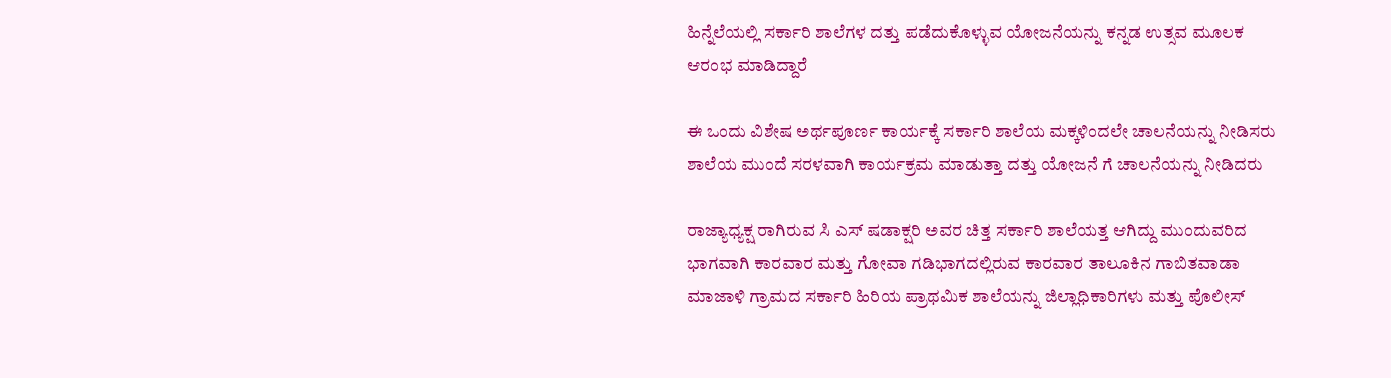ಹಿನ್ನೆಲೆಯಲ್ಲಿ ಸರ್ಕಾರಿ ಶಾಲೆಗಳ ದತ್ತು ಪಡೆದುಕೊಳ್ಳುವ ಯೋಜನೆಯನ್ನು ಕನ್ನಡ ಉತ್ಸವ ಮೂಲಕ ಆರಂಭ ಮಾಡಿದ್ದಾರೆ

ಈ ಒಂದು ವಿಶೇಷ ಅರ್ಥಪೂರ್ಣ ಕಾರ್ಯಕ್ಕೆ ಸರ್ಕಾರಿ ಶಾಲೆಯ ಮಕ್ಕಳಿಂದಲೇ ಚಾಲನೆಯನ್ನು ನೀಡಿಸರು ಶಾಲೆಯ ಮುಂದೆ ಸರಳವಾಗಿ ಕಾರ್ಯಕ್ರಮ ಮಾಡುತ್ತಾ ದತ್ತು ಯೋಜನೆ ಗೆ ಚಾಲನೆಯನ್ನು ನೀಡಿದರು

ರಾಜ್ಯಾಧ್ಯಕ್ಷ ರಾಗಿರುವ ಸಿ ಎಸ್ ಷಡಾಕ್ಷರಿ ಅವರ ಚಿತ್ತ ಸರ್ಕಾರಿ ಶಾಲೆಯತ್ತ ಆಗಿದ್ದು ಮುಂದುವರಿದ ಭಾಗವಾಗಿ ಕಾರವಾರ ಮತ್ತು ಗೋವಾ ಗಡಿಭಾಗದಲ್ಲಿರುವ ಕಾರವಾರ ತಾಲೂಕಿನ ಗಾಬಿತವಾಡಾ ಮಾಜಾಳಿ ಗ್ರಾಮದ ಸರ್ಕಾರಿ ಹಿರಿಯ ಪ್ರಾಥಮಿಕ ಶಾಲೆಯನ್ನು ಜಿಲ್ಲಾಧಿಕಾರಿಗಳು ಮತ್ತು ಪೊಲೀಸ್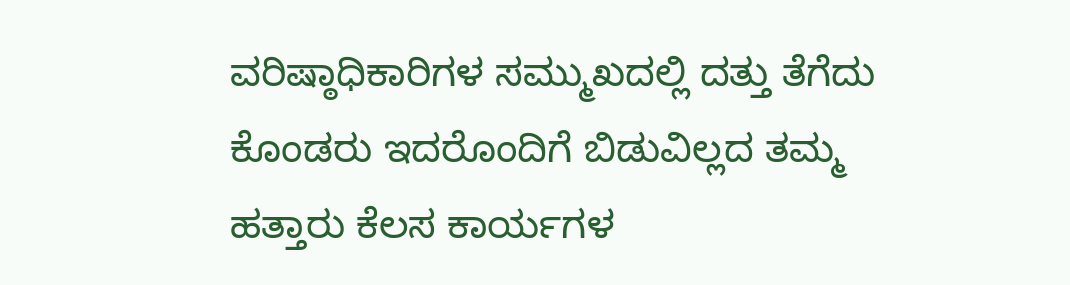ವರಿಷ್ಠಾಧಿಕಾರಿಗಳ ಸಮ್ಮುಖದಲ್ಲಿ ದತ್ತು ತೆಗೆದು ಕೊಂಡರು ಇದರೊಂದಿಗೆ ಬಿಡುವಿಲ್ಲದ ತಮ್ಮ ಹತ್ತಾರು ಕೆಲಸ ಕಾರ್ಯಗಳ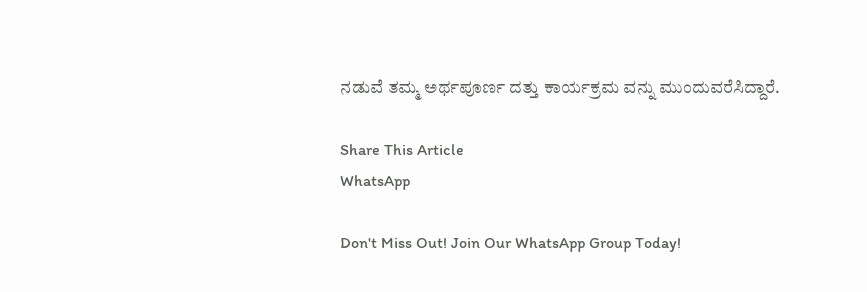ನಡುವೆ ತಮ್ಮ ಅರ್ಥಪೂರ್ಣ ದತ್ತು ಕಾರ್ಯಕ್ರಮ ವನ್ನು ಮುಂದುವರೆಸಿದ್ದಾರೆ.

Share This Article
WhatsApp

Don't Miss Out! Join Our WhatsApp Group Today!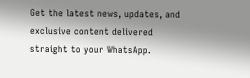Get the latest news, updates, and exclusive content delivered straight to your WhatsApp.